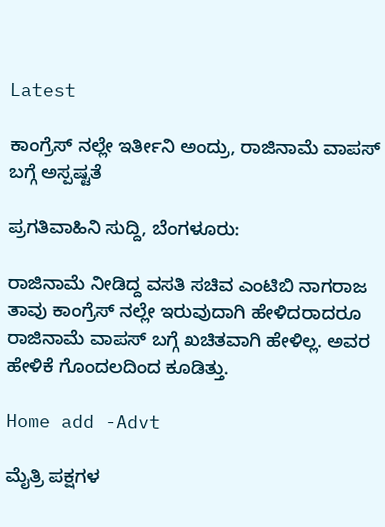Latest

ಕಾಂಗ್ರೆಸ್ ನಲ್ಲೇ ಇರ್ತೀನಿ ಅಂದ್ರು, ರಾಜಿನಾಮೆ ವಾಪಸ್ ಬಗ್ಗೆ ಅಸ್ಪಷ್ಟತೆ

ಪ್ರಗತಿವಾಹಿನಿ ಸುದ್ದಿ, ಬೆಂಗಳೂರು:

ರಾಜಿನಾಮೆ ನೀಡಿದ್ದ ವಸತಿ ಸಚಿವ ಎಂಟಿಬಿ ನಾಗರಾಜ ತಾವು ಕಾಂಗ್ರೆಸ್ ನಲ್ಲೇ ಇರುವುದಾಗಿ ಹೇಳಿದರಾದರೂ ರಾಜಿನಾಮೆ ವಾಪಸ್ ಬಗ್ಗೆ ಖಚಿತವಾಗಿ ಹೇಳಿಲ್ಲ. ಅವರ ಹೇಳಿಕೆ ಗೊಂದಲದಿಂದ ಕೂಡಿತ್ತು.

Home add -Advt

ಮೈತ್ರಿ ಪಕ್ಷಗಳ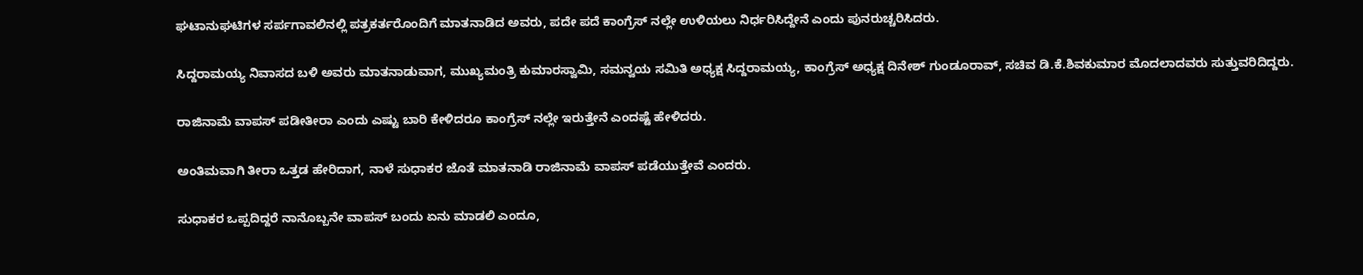ಘಟಾನುಘಟಿಗಳ ಸರ್ಪಗಾವಲಿನಲ್ಲಿ ಪತ್ರಕರ್ತರೊಂದಿಗೆ ಮಾತನಾಡಿದ ಅವರು, ಪದೇ ಪದೆ ಕಾಂಗ್ರೆಸ್ ನಲ್ಲೇ ಉಳಿಯಲು ನಿರ್ಧರಿಸಿದ್ದೇನೆ ಎಂದು ಪುನರುಚ್ಚರಿಸಿದರು.

ಸಿದ್ದರಾಮಯ್ಯ ನಿವಾಸದ ಬಳಿ ಅವರು ಮಾತನಾಡುವಾಗ, ಮುಖ್ಯಮಂತ್ರಿ ಕುಮಾರಸ್ವಾಮಿ, ಸಮನ್ವಯ ಸಮಿತಿ ಅಧ್ಯಕ್ಷ ಸಿದ್ದರಾಮಯ್ಯ, ಕಾಂಗ್ರೆಸ್ ಅಧ್ಯಕ್ಷ ದಿನೇಶ್ ಗುಂಡೂರಾವ್, ಸಚಿವ ಡಿ.ಕೆ.ಶಿವಕುಮಾರ ಮೊದಲಾದವರು ಸುತ್ತುವರಿದಿದ್ದರು.

ರಾಜಿನಾಮೆ ವಾಪಸ್ ಪಡೀತೀರಾ ಎಂದು ಎಷ್ಟು ಬಾರಿ ಕೇಳಿದರೂ ಕಾಂಗ್ರೆಸ್ ನಲ್ಲೇ ಇರುತ್ತೇನೆ ಎಂದಷ್ಟೆ ಹೇಳಿದರು.

ಅಂತಿಮವಾಗಿ ತೀರಾ ಒತ್ತಡ ಹೇರಿದಾಗ, ನಾಳೆ ಸುಧಾಕರ ಜೊತೆ ಮಾತನಾಡಿ ರಾಜಿನಾಮೆ ವಾಪಸ್ ಪಡೆಯುತ್ತೇವೆ ಎಂದರು.

ಸುಧಾಕರ ಒಪ್ಪದಿದ್ದರೆ ನಾನೊಬ್ಬನೇ ವಾಪಸ್ ಬಂದು ಏನು ಮಾಡಲಿ ಎಂದೂ,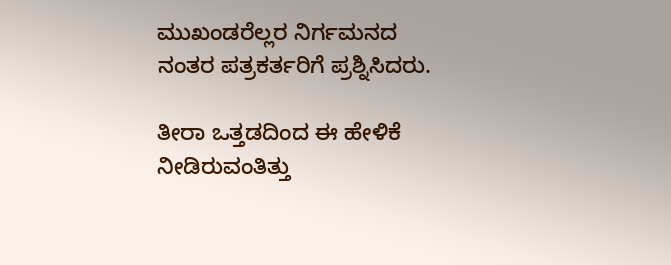ಮುಖಂಡರೆಲ್ಲರ ನಿರ್ಗಮನದ ನಂತರ ಪತ್ರಕರ್ತರಿಗೆ ಪ್ರಶ್ನಿಸಿದರು.

ತೀರಾ ಒತ್ತಡದಿಂದ ಈ ಹೇಳಿಕೆ ನೀಡಿರುವಂತಿತ್ತು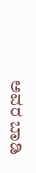ಅವರ ಬಾಡಿ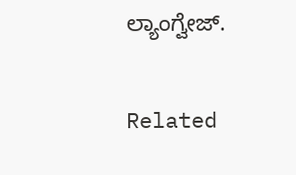ಲ್ಯಾಂಗ್ವೇಜ್.

Related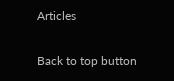Articles

Back to top button